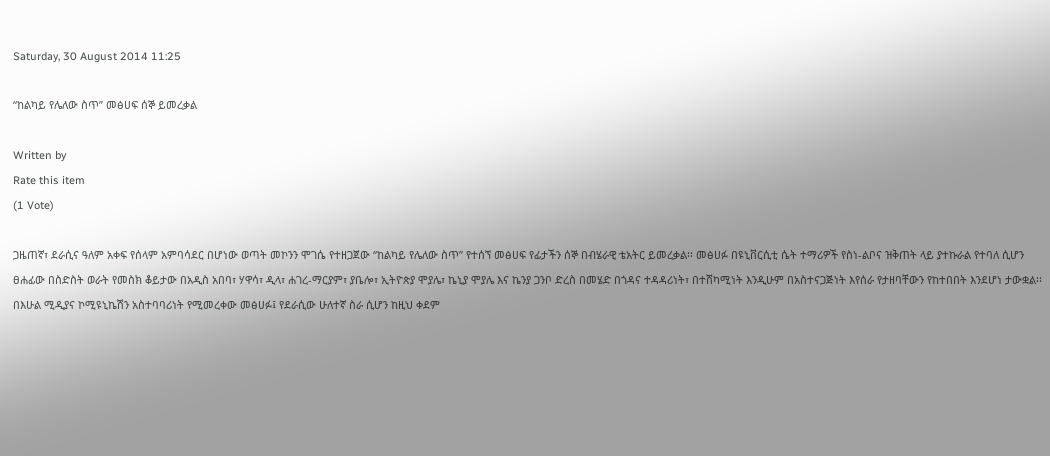Saturday, 30 August 2014 11:25

“ከልካይ የሌለው ስጥ” መፅሀፍ ሰኞ ይመረቃል

Written by
Rate this item
(1 Vote)

ጋዜጠኛ፣ ደራሲና ዓለም አቀፍ የሰላም አምባሳደር በሆነው ወጣት መኮንን ሞገሴ የተዘጋጀው “ከልካይ የሌለው ስጥ” የተሰኘ መፅሀፍ የፊታችን ሰኞ በብሄራዊ ቴአትር ይመረቃል፡፡ መፅሀፉ በዩኒቨርሲቲ ሴት ተማሪዎች የስነ-ልቦና ዝቅጠት ላይ ያተኩራል የተባለ ሲሆን ፀሐፊው በስድስት ወራት የመስክ ቆይታው በአዲስ አበባ፣ ሃዋሳ፣ ዲላ፣ ሐገረ-ማርያም፣ ያቤሎ፣ ኢትዮጵያ ሞያሌ፣ ኬኒያ ሞያሌ እና ኬንያ ጋንቦ ድረስ በመሄድ በጎዳና ተዳዳሪነት፣ በተሸካሚነት እንዲሁም በአስተናጋጅነት እየሰራ የታዘባቸውን የከተበበት እንደሆነ ታውቋል፡፡ በእሁል ሚዲያና ኮሚዩኒኬሽን አስተባባሪነት የሚመረቀው መፅሀፉ፤ የደራሲው ሁለተኛ ስራ ሲሆን ከዚህ ቀደም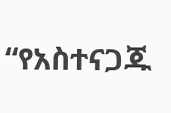“የአስተናጋጁ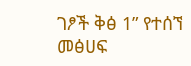ገፆች ቅፅ 1” የተሰኘ መፅሀፍ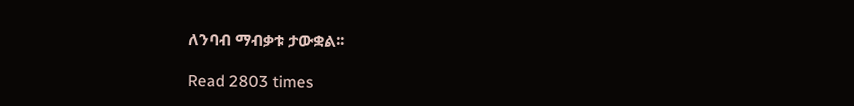ለንባብ ማብቃቱ ታውቋል፡፡

Read 2803 times